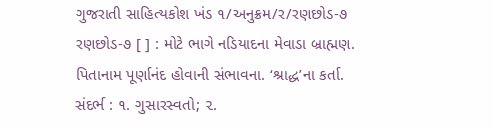ગુજરાતી સાહિત્યકોશ ખંડ ૧/અનુક્રમ/ર/રણછોડ-૭
રણછોડ-૭ [ ] : મોટે ભાગે નડિયાદના મેવાડા બ્રાહ્મણ. પિતાનામ પૂર્ણાનંદ હોવાની સંભાવના. ‘શ્રાદ્ધ’ના કર્તા. સંદર્ભ : ૧. ગુસારસ્વતો; ૨.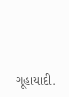ગૂહાયાદી.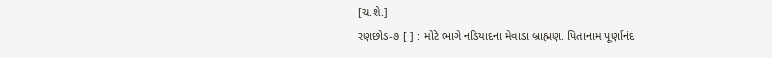[ચ.શે.]
રણછોડ-૭ [ ] : મોટે ભાગે નડિયાદના મેવાડા બ્રાહ્મણ. પિતાનામ પૂર્ણાનંદ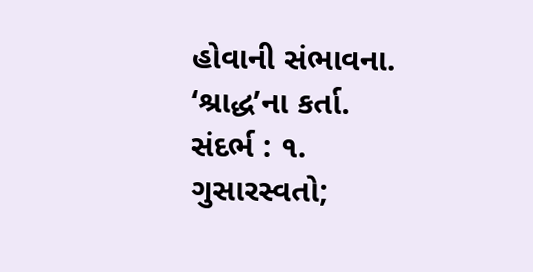હોવાની સંભાવના. ‘શ્રાદ્ધ’ના કર્તા. સંદર્ભ : ૧. ગુસારસ્વતો;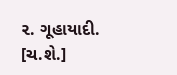૨. ગૂહાયાદી. [ચ.શે.]